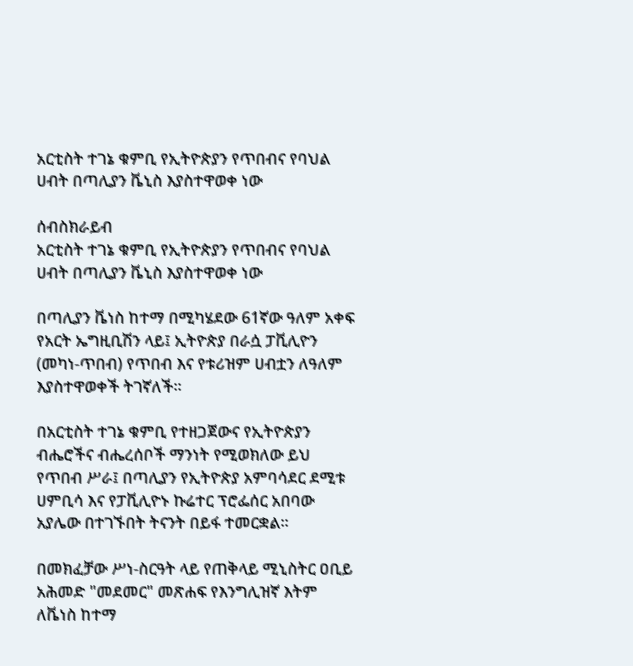አርቲስት ተገኔ ቁምቢ የኢትዮጵያን የጥበብና የባህል ሀብት በጣሊያን ቬኒስ እያስተዋወቀ ነው

ሰብስክራይብ
አርቲስት ተገኔ ቁምቢ የኢትዮጵያን የጥበብና የባህል ሀብት በጣሊያን ቬኒስ እያስተዋወቀ ነው

በጣሊያን ቬነስ ከተማ በሚካሄደው 61ኛው ዓለም አቀፍ የአርት ኤግዚቢሽን ላይ፤ ኢትዮጵያ በራሷ ፓቪሊዮን (መካነ-ጥበብ) የጥበብ እና የቱሪዝም ሀብቷን ለዓለም እያስተዋወቀች ትገኛለች።

በአርቲስት ተገኔ ቁምቢ የተዘጋጀውና የኢትዮጵያን ብሔሮችና ብሔረሰቦች ማንነት የሚወክለው ይህ የጥበብ ሥራ፤ በጣሊያን የኢትዮጵያ አምባሳደር ደሚቱ ሀምቢሳ እና የፓቪሊዮኑ ኩሬተር ፕሮፌሰር አበባው አያሌው በተገኙበት ትናንት በይፋ ተመርቋል።

በመክፈቻው ሥነ-ስርዓት ላይ የጠቅላይ ሚኒስትር ዐቢይ አሕመድ "መደመር" መጽሐፍ የእንግሊዝኛ እትም ለቬነስ ከተማ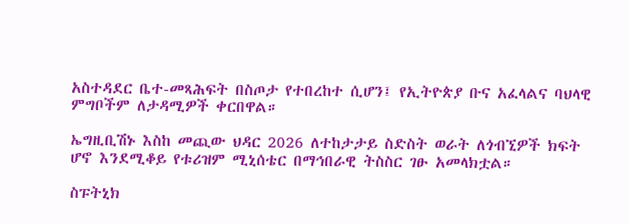አስተዳደር ቤተ-መጻሕፍት በስጦታ የተበረከተ ሲሆን፤ የኢትዮጵያ ቡና አፈላልና ባህላዊ ምግቦችም ለታዳሚዎች ቀርበዋል።

ኤግዚቢሽኑ እስከ መጪው ህዳር 2026 ለተከታታይ ስድስት ወራት ለጎብኚዎች ክፍት ሆኖ እንደሚቆይ የቱሪዝም ሚኒሰቴር በማኅበራዊ ትስስር ገፁ አመላክቷል።

ስፑትኒክ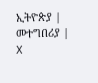ኢትዮጵያ | መተግበሪያ | X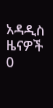አዳዲስ ዜናዎች
0